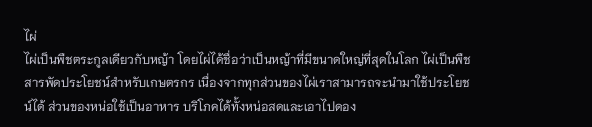ไผ่
ไผ่เป็นพืชตระกูลเดียวกับหญ้า โดยไผ่ได้ชื่อว่าเป็นหญ้าที่มีขนาดใหญ่ที่สุดในโลก ไผ่เป็นพืชสารพัดประโยชน์สำหรับเกษตรกร เนื่องจากทุกส่วนของไผ่เราสามารถจะนำมาใช้ประโยชน์ได้ ส่วนของหน่อใช้เป็นอาหาร บริโภคได้ทั้งหน่อสดและเอาไปดอง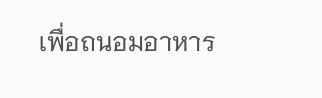เพื่อถนอมอาหาร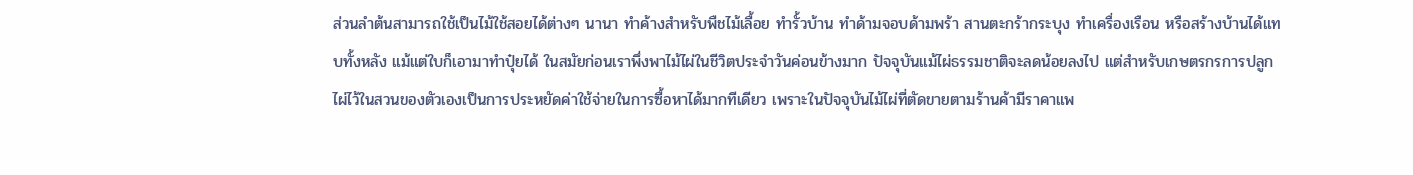ส่วนลำต้นสามารถใช้เป็นไม้ใช้สอยได้ต่างๆ นานา ทำค้างสำหรับพืชไม้เลื้อย ทำรั้วบ้าน ทำด้ามจอบด้ามพร้า สานตะกร้ากระบุง ทำเครื่องเรือน หรือสร้างบ้านได้แทบทั้งหลัง แม้แต่ใบก็เอามาทำปุ๋ยได้ ในสมัยก่อนเราพึ่งพาไม้ไผ่ในชีวิตประจำวันค่อนข้างมาก ปัจจุบันแม้ไผ่ธรรมชาติจะลดน้อยลงไป แต่สำหรับเกษตรกรการปลูกไผ่ไว้ในสวนของตัวเองเป็นการประหยัดค่าใช้จ่ายในการซื้อหาได้มากทีเดียว เพราะในปัจจุบันไม้ไผ่ที่ตัดขายตามร้านค้ามีราคาแพ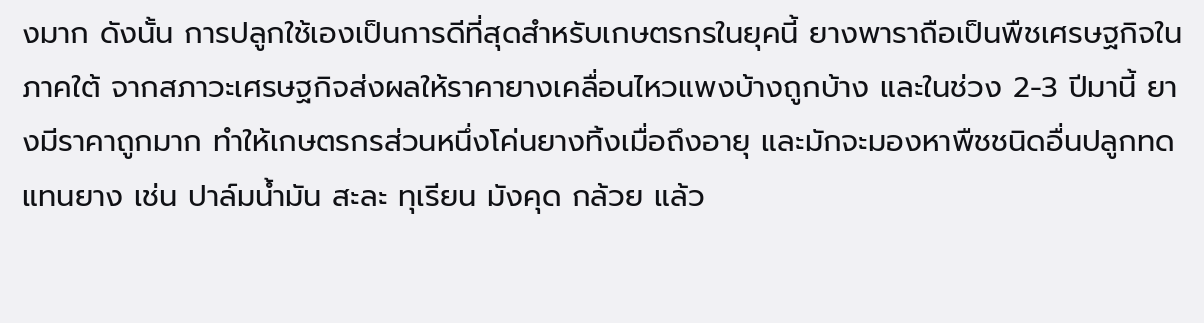งมาก ดังนั้น การปลูกใช้เองเป็นการดีที่สุดสำหรับเกษตรกรในยุคนี้ ยางพาราถือเป็นพืชเศรษฐกิจในภาคใต้ จากสภาวะเศรษฐกิจส่งผลให้ราคายางเคลื่อนไหวแพงบ้างถูกบ้าง และในช่วง 2-3 ปีมานี้ ยางมีราคาถูกมาก ทำให้เกษตรกรส่วนหนึ่งโค่นยางทิ้งเมื่อถึงอายุ และมักจะมองหาพืชชนิดอื่นปลูกทดแทนยาง เช่น ปาล์มน้ำมัน สะละ ทุเรียน มังคุด กล้วย แล้ว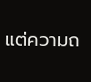แต่ความถ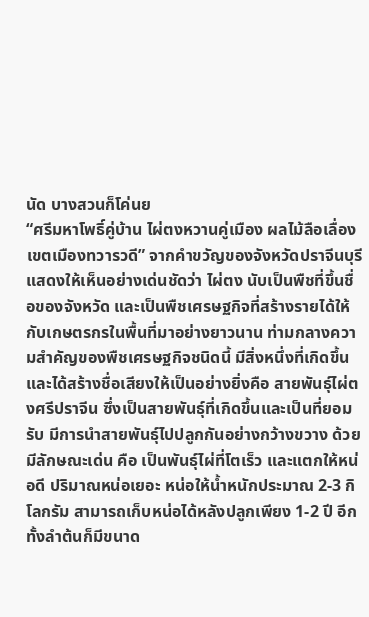นัด บางสวนก็โค่นย
“ศรีมหาโพธิ์คู่บ้าน ไผ่ตงหวานคู่เมือง ผลไม้ลือเลื่อง เขตเมืองทวารวดี” จากคำขวัญของจังหวัดปราจีนบุรี แสดงให้เห็นอย่างเด่นชัดว่า ไผ่ตง นับเป็นพืชที่ขึ้นชื่อของจังหวัด และเป็นพืชเศรษฐกิจที่สร้างรายได้ให้กับเกษตรกรในพื้นที่มาอย่างยาวนาน ท่ามกลางความสำคัญของพืชเศรษฐกิจชนิดนี้ มีสิ่งหนึ่งที่เกิดขึ้นและได้สร้างชื่อเสียงให้เป็นอย่างยิ่งคือ สายพันธุ์ไผ่ตงศรีปราจีน ซึ่งเป็นสายพันธุ์ที่เกิดขึ้นและเป็นที่ยอมรับ มีการนำสายพันธุ์ไปปลูกกันอย่างกว้างขวาง ด้วยมีลักษณะเด่น คือ เป็นพันธุ์ไผ่ที่โตเร็ว และแตกให้หน่อดี ปริมาณหน่อเยอะ หน่อให้น้ำหนักประมาณ 2-3 กิโลกรัม สามารถเก็บหน่อได้หลังปลูกเพียง 1-2 ปี อีกทั้งลำต้นก็มีขนาด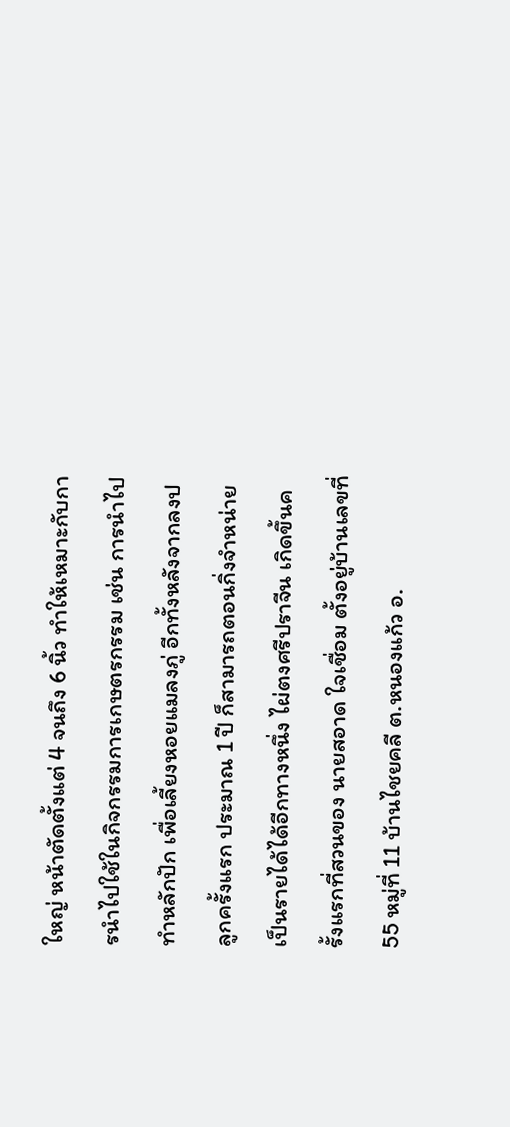ใหญ่ หน้าตัดตั้งแต่ 4 จนถึง 6 นิ้ว ทำให้เหมาะกับการนำไปใช้ในกิจกรรมการเกษตรกรรม เช่น การนำไปทำหลักปัก เพื่อเลี้ยงหอยแมลงภู่ อีกทั้งหลังจากลงปลูกครั้งแรก ประมาณ 1 ปี ก็สามารถตอนกิ่งจำหน่ายเป็นรายได้ได้อีกทางหนึ่ง ไผ่ตงศรีปราจีน เกิดขึ้นครั้งแรกที่สวนของ นายสอาด ใจเชื่อม ตั้งอยู่บ้านเลขที่ 55 หมู่ที่ 11 บ้านไชยคลี ต.หนองแก้ว อ.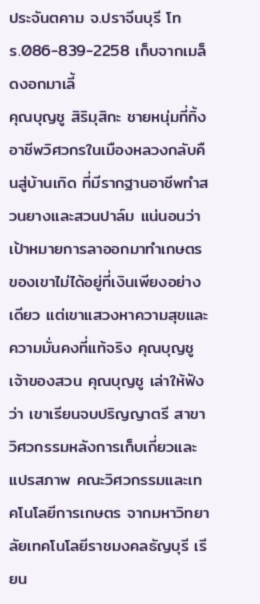ประจันตคาม จ.ปราจีนบุรี โทร.086-839-2258 เก็บจากเมล็ดงอกมาเลี้
คุณบุญชู สิริมุสิกะ ชายหนุ่มที่ทิ้งอาชีพวิศวกรในเมืองหลวงกลับคืนสู่บ้านเกิด ที่มีรากฐานอาชีพทำสวนยางและสวนปาล์ม แน่นอนว่าเป้าหมายการลาออกมาทำเกษตรของเขาไม่ได้อยู่ที่เงินเพียงอย่างเดียว แต่เขาแสวงหาความสุขและความมั่นคงที่แท้จริง คุณบุญชู เจ้าของสวน คุณบุญชู เล่าให้ฟังว่า เขาเรียนจบปริญญาตรี สาขาวิศวกรรมหลังการเก็บเกี่ยวและแปรสภาพ คณะวิศวกรรมและเทคโนโลยีการเกษตร จากมหาวิทยาลัยเทคโนโลยีราชมงคลธัญบุรี เรียน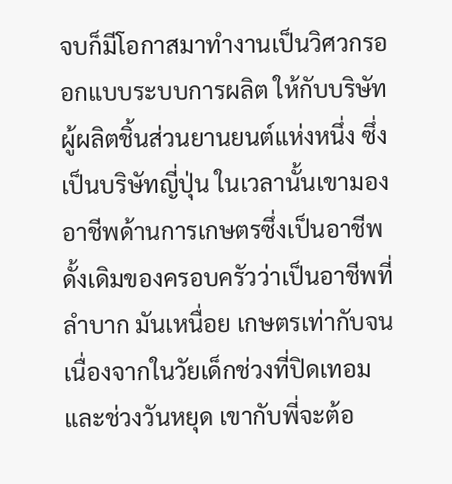จบก็มีโอกาสมาทำงานเป็นวิศวกรออกแบบระบบการผลิต ให้กับบริษัทผู้ผลิตชิ้นส่วนยานยนต์แห่งหนึ่ง ซึ่งเป็นบริษัทญี่ปุ่น ในเวลานั้นเขามองอาชีพด้านการเกษตรซึ่งเป็นอาชีพดั้งเดิมของครอบครัวว่าเป็นอาชีพที่ลำบาก มันเหนื่อย เกษตรเท่ากับจน เนื่องจากในวัยเด็กช่วงที่ปิดเทอมและช่วงวันหยุด เขากับพี่จะต้อ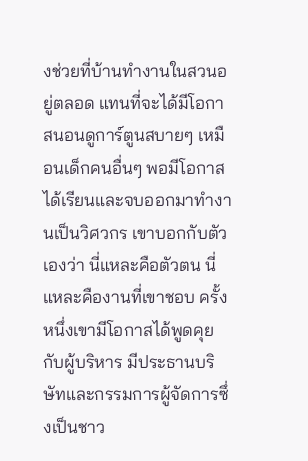งช่วยที่บ้านทำงานในสวนอยู่ตลอด แทนที่จะได้มีโอกาสนอนดูการ์ตูนสบายๆ เหมือนเด็กคนอื่นๆ พอมีโอกาสได้เรียนและจบออกมาทำงานเป็นวิศวกร เขาบอกกับตัวเองว่า นี่แหละคือตัวตน นี่แหละคืองานที่เขาชอบ ครั้งหนึ่งเขามีโอกาสได้พูดคุยกับผู้บริหาร มีประธานบริษัทและกรรมการผู้จัดการซึ่งเป็นชาว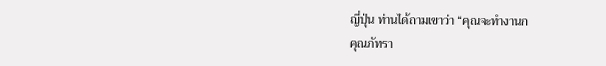ญี่ปุ่น ท่านได้ถามเขาว่า “คุณจะทำงานก
คุณภัทรา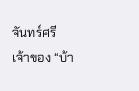จันทร์ศรี เจ้าของ “บ้า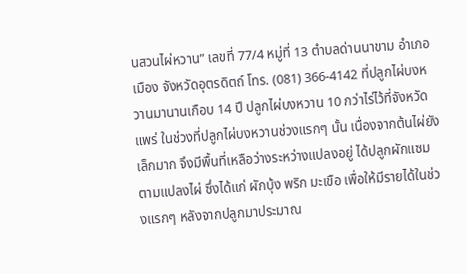นสวนไผ่หวาน” เลขที่ 77/4 หมู่ที่ 13 ตำบลด่านนาขาม อำเภอเมือง จังหวัดอุตรดิตถ์ โทร. (081) 366-4142 ที่ปลูกไผ่บงหวานมานานเกือบ 14 ปี ปลูกไผ่บงหวาน 10 กว่าไร่ไว้ที่จังหวัดแพร่ ในช่วงที่ปลูกไผ่บงหวานช่วงแรกๆ นั้น เนื่องจากต้นไผ่ยังเล็กมาก จึงมีพื้นที่เหลือว่างระหว่างแปลงอยู่ ได้ปลูกผักแซมตามแปลงไผ่ ซึ่งได้แก่ ผักบุ้ง พริก มะเขือ เพื่อให้มีรายได้ในช่วงแรกๆ หลังจากปลูกมาประมาณ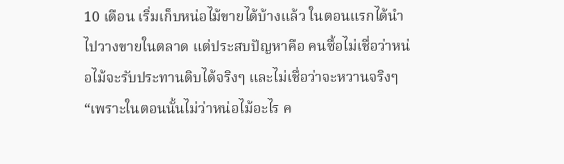10 เดือน เริ่มเก็บหน่อไม้ขายได้บ้างแล้ว ในตอนแรกได้นำไปวางขายในตลาด แต่ประสบปัญหาคือ คนซื้อไม่เชื่อว่าหน่อไม้จะรับประทานดิบได้จริงๆ และไม่เชื่อว่าจะหวานจริงๆ “เพราะในตอนนั้นไม่ว่าหน่อไม้อะไร ค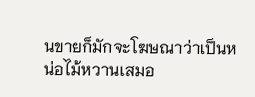นขายก็มักจะโฆษณาว่าเป็นหน่อไม้หวานเสมอ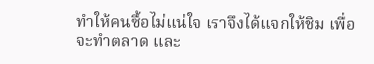ทำให้คนซื้อไม่แน่ใจ เราจึงได้แจกให้ชิม เพื่อจะทำตลาด และ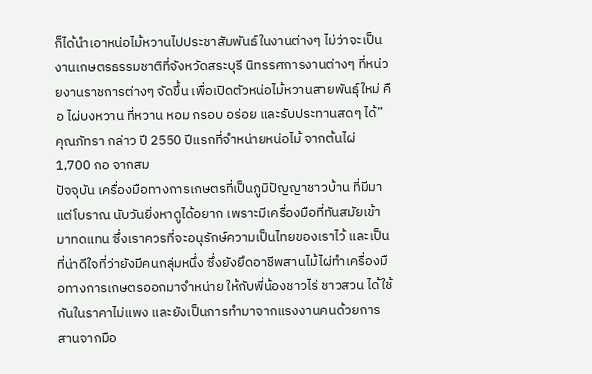ก็ได้นำเอาหน่อไม้หวานไปประชาสัมพันธ์ในงานต่างๆ ไม่ว่าจะเป็นงานเกษตรธรรมชาติที่จังหวัดสระบุรี นิทรรศการงานต่างๆ ที่หน่วยงานราชการต่างๆ จัดขึ้น เพื่อเปิดตัวหน่อไม้หวานสายพันธุ์ใหม่ คือ ไผ่บงหวาน ที่หวาน หอม กรอบ อร่อย และรับประทานสดๆ ได้” คุณภัทรา กล่าว ปี 2550 ปีแรกที่จำหน่ายหน่อไม้ จากต้นไผ่ 1,700 กอ จากสม
ปัจจุบัน เครื่องมือทางการเกษตรที่เป็นภูมิปัญญาชาวบ้าน ที่มีมาแต่โบราณ นับวันยิ่งหาดูได้อยาก เพราะมีเครื่องมือที่ทันสมัยเข้ามาทดแทน ซึ่งเราควรที่จะอนุรักษ์ความเป็นไทยของเราไว้ และเป็นที่น่าดีใจที่ว่ายังมีคนกลุ่มหนึ่ง ซึ่งยังยึดอาชีพสานไม้ไผ่ทำเครื่องมือทางการเกษตรออกมาจำหน่าย ให้กับพี่น้องชาวไร่ ชาวสวน ได้ใช้กันในราคาไม่แพง และยังเป็นการทำมาจากแรงงานคนด้วยการสานจากมือ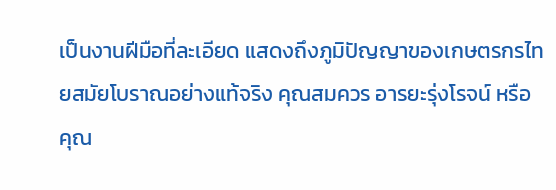เป็นงานฝีมือที่ละเอียด แสดงถึงภูมิปัญญาของเกษตรกรไทยสมัยโบราณอย่างแท้จริง คุณสมควร อารยะรุ่งโรจน์ หรือ คุณ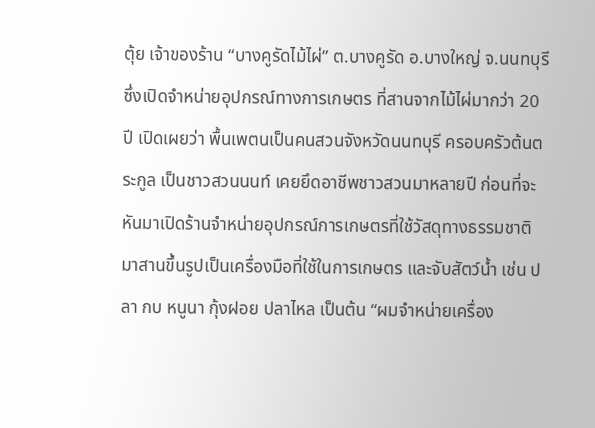ตุ้ย เจ้าของร้าน “บางคูรัดไม้ไผ่” ต.บางคูรัด อ.บางใหญ่ จ.นนทบุรี ซึ่งเปิดจำหน่ายอุปกรณ์ทางการเกษตร ที่สานจากไม้ไผ่มากว่า 20 ปี เปิดเผยว่า พื้นเพตนเป็นคนสวนจังหวัดนนทบุรี ครอบครัวต้นตระกูล เป็นชาวสวนนนท์ เคยยึดอาชีพชาวสวนมาหลายปี ก่อนที่จะหันมาเปิดร้านจำหน่ายอุปกรณ์การเกษตรที่ใช้วัสดุทางธรรมชาติ มาสานขึ้นรูปเป็นเครื่องมือที่ใช้ในการเกษตร และจับสัตว์น้ำ เช่น ปลา กบ หนูนา กุ้งฝอย ปลาไหล เป็นต้น “ผมจำหน่ายเครื่อง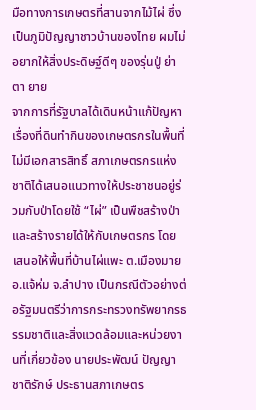มือทางการเกษตรที่สานจากไม้ไผ่ ซึ่งเป็นภูมิปัญญาชาวบ้านของไทย ผมไม่อยากให้สิ่งประดิษฐ์ดีๆ ของรุ่นปู่ ย่า ตา ยาย
จากการที่รัฐบาลได้เดินหน้าแก้ปัญหาเรื่องที่ดินทำกินของเกษตรกรในพื้นที่ไม่มีเอกสารสิทธิ์ สภาเกษตรกรแห่งชาติได้เสนอแนวทางให้ประชาชนอยู่ร่วมกับป่าโดยใช้ “ไผ่” เป็นพืชสร้างป่าและสร้างรายได้ให้กับเกษตรกร โดยเสนอให้พื้นที่บ้านไผ่แพะ ต.เมืองมาย อ.แจ้ห่ม จ.ลำปาง เป็นกรณีตัวอย่างต่อรัฐมนตรีว่าการกระทรวงทรัพยากรธรรมชาติและสิ่งแวดล้อมและหน่วยงานที่เกี่ยวข้อง นายประพัฒน์ ปัญญาชาติรักษ์ ประธานสภาเกษตร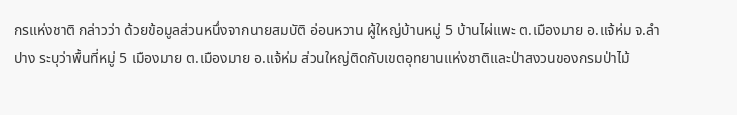กรแห่งชาติ กล่าวว่า ด้วยข้อมูลส่วนหนึ่งจากนายสมบัติ อ่อนหวาน ผู้ใหญ่บ้านหมู่ 5 บ้านไผ่แพะ ต.เมืองมาย อ.แจ้ห่ม จ.ลำปาง ระบุว่าพื้นที่หมู่ 5 เมืองมาย ต.เมืองมาย อ.แจ้ห่ม ส่วนใหญ่ติดกับเขตอุทยานแห่งชาติและป่าสงวนของกรมป่าไม้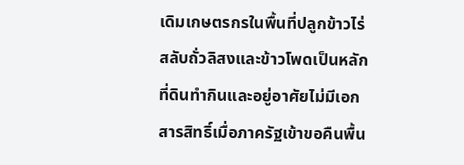เดิมเกษตรกรในพื้นที่ปลูกข้าวไร่สลับถั่วลิสงและข้าวโพดเป็นหลัก ที่ดินทำกินและอยู่อาศัยไม่มีเอกสารสิทธิ์เมื่อภาครัฐเข้าขอคืนพื้น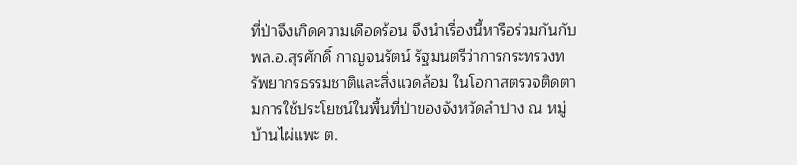ที่ป่าจึงเกิดความเดือดร้อน จึงนำเรื่องนี้หารือร่วมกันกับพล.อ.สุรศักดิ์ กาญจนรัตน์ รัฐมนตรีว่าการกระทรวงทรัพยากรธรรมชาติและสิ่งแวดล้อม ในโอกาสตรวจติดตามการใช้ประโยชน์ในพื้นที่ป่าของจังหวัดลำปาง ณ หมู่บ้านไผ่แพะ ต.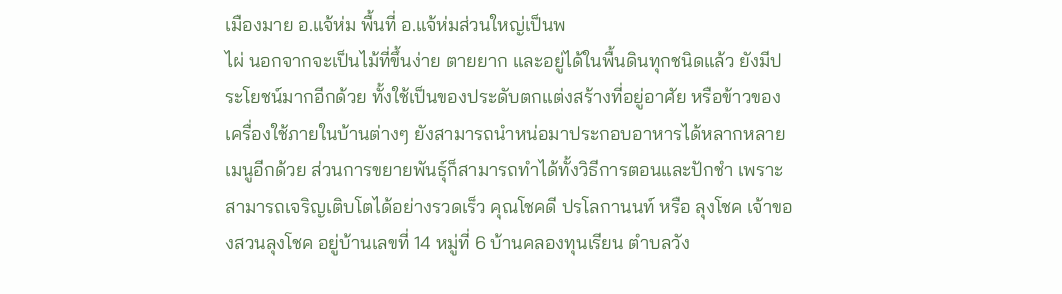เมืองมาย อ.แจ้ห่ม พื้นที่ อ.แจ้ห่มส่วนใหญ่เป็นพ
ไผ่ นอกจากจะเป็นไม้ที่ขึ้นง่าย ตายยาก และอยู่ได้ในพื้นดินทุกชนิดแล้ว ยังมีประโยชน์มากอีกด้วย ทั้งใช้เป็นของประดับตกแต่งสร้างที่อยู่อาศัย หรือข้าวของเครื่องใช้ภายในบ้านต่างๆ ยังสามารถนำหน่อมาประกอบอาหารได้หลากหลายเมนูอีกด้วย ส่วนการขยายพันธุ์ก็สามารถทำได้ทั้งวิธีการตอนและปักชำ เพราะสามารถเจริญเติบโตได้อย่างรวดเร็ว คุณโชคดี ปรโลกานนท์ หรือ ลุงโชค เจ้าของสวนลุงโชค อยู่บ้านเลขที่ 14 หมู่ที่ 6 บ้านคลองทุนเรียน ตำบลวัง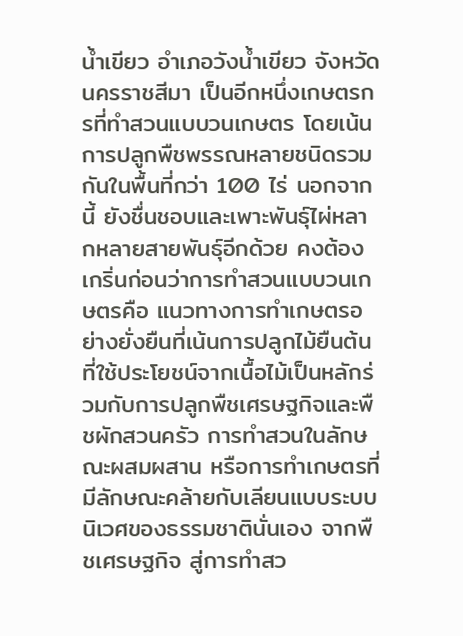น้ำเขียว อำเภอวังน้ำเขียว จังหวัดนครราชสีมา เป็นอีกหนึ่งเกษตรกรที่ทำสวนแบบวนเกษตร โดยเน้นการปลูกพืชพรรณหลายชนิดรวมกันในพื้นที่กว่า 100 ไร่ นอกจากนี้ ยังชื่นชอบและเพาะพันธุ์ไผ่หลากหลายสายพันธุ์อีกด้วย คงต้องเกริ่นก่อนว่าการทำสวนแบบวนเกษตรคือ แนวทางการทำเกษตรอย่างยั่งยืนที่เน้นการปลูกไม้ยืนต้นที่ใช้ประโยชน์จากเนื้อไม้เป็นหลักร่วมกับการปลูกพืชเศรษฐกิจและพืชผักสวนครัว การทำสวนในลักษณะผสมผสาน หรือการทำเกษตรที่มีลักษณะคล้ายกับเลียนแบบระบบนิเวศของธรรมชาตินั่นเอง จากพืชเศรษฐกิจ สู่การทำสว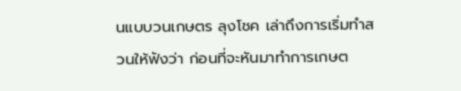นแบบวนเกษตร ลุงโชค เล่าถึงการเริ่มทำสวนให้ฟังว่า ก่อนที่จะหันมาทำการเกษต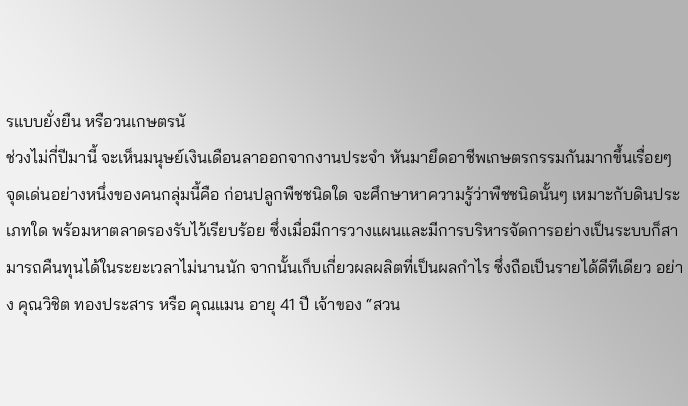รแบบยั่งยืน หรือวนเกษตรนั
ช่วงไม่กี่ปีมานี้ จะเห็นมนุษย์เงินเดือนลาออกจากงานประจำ หันมายึดอาชีพเกษตรกรรมกันมากขึ้นเรื่อยๆ จุดเด่นอย่างหนึ่งของคนกลุ่มนี้คือ ก่อนปลูกพืชชนิดใด จะศึกษาหาความรู้ว่าพืชชนิดนั้นๆ เหมาะกับดินประเภทใด พร้อมหาตลาดรองรับไว้เรียบร้อย ซึ่งเมื่อมีการวางแผนและมีการบริหารจัดการอย่างเป็นระบบก็สามารถคืนทุนได้ในระยะเวลาไม่นานนัก จากนั้นเก็บเกี่ยวผลผลิตที่เป็นผลกำไร ซึ่งถือเป็นรายได้ดีทีเดียว อย่าง คุณวิชิต ทองประสาร หรือ คุณแมน อายุ 41 ปี เจ้าของ “สวน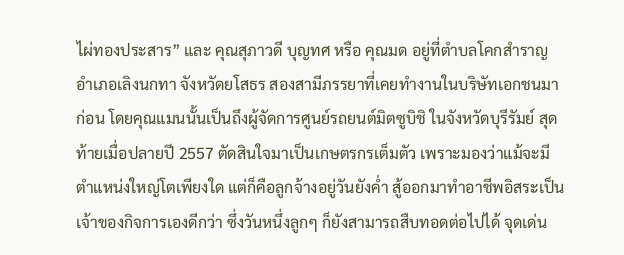ไผ่ทองประสาร” และ คุณสุภาวดี บุญทศ หรือ คุณมด อยู่ที่ตำบลโคกสำราญ อำเภอเลิงนกทา จังหวัดยโสธร สองสามีภรรยาที่เคยทำงานในบริษัทเอกชนมาก่อน โดยคุณแมนนั้นเป็นถึงผู้จัดการศูนย์รถยนต์มิตซูบิชิ ในจังหวัดบุรีรัมย์ สุดท้ายเมื่อปลายปี 2557 ตัดสินใจมาเป็นเกษตรกรเต็มตัว เพราะมองว่าแม้จะมีตำแหน่งใหญ่โตเพียงใด แต่ก็คือลูกจ้างอยู่วันยังค่ำ สู้ออกมาทำอาชีพอิสระเป็นเจ้าของกิจการเองดีกว่า ซึ่งวันหนึ่งลูกๆ ก็ยังสามารถสืบทอดต่อไปได้ จุดเด่น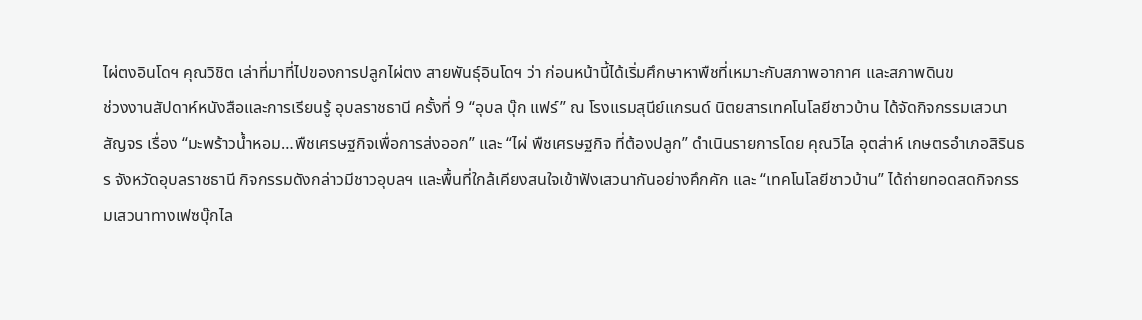ไผ่ตงอินโดฯ คุณวิชิต เล่าที่มาที่ไปของการปลูกไผ่ตง สายพันธุ์อินโดฯ ว่า ก่อนหน้านี้ได้เริ่มศึกษาหาพืชที่เหมาะกับสภาพอากาศ และสภาพดินข
ช่วงงานสัปดาห์หนังสือและการเรียนรู้ อุบลราชธานี ครั้งที่ 9 “อุบล บุ๊ก แฟร์” ณ โรงแรมสุนีย์แกรนด์ นิตยสารเทคโนโลยีชาวบ้าน ได้จัดกิจกรรมเสวนาสัญจร เรื่อง “มะพร้าวน้ำหอม…พืชเศรษฐกิจเพื่อการส่งออก” และ “ไผ่ พืชเศรษฐกิจ ที่ต้องปลูก” ดำเนินรายการโดย คุณวิไล อุตส่าห์ เกษตรอำเภอสิรินธร จังหวัดอุบลราชธานี กิจกรรมดังกล่าวมีชาวอุบลฯ และพื้นที่ใกล้เคียงสนใจเข้าฟังเสวนากันอย่างคึกคัก และ “เทคโนโลยีชาวบ้าน” ได้ถ่ายทอดสดกิจกรรมเสวนาทางเฟซบุ๊กไล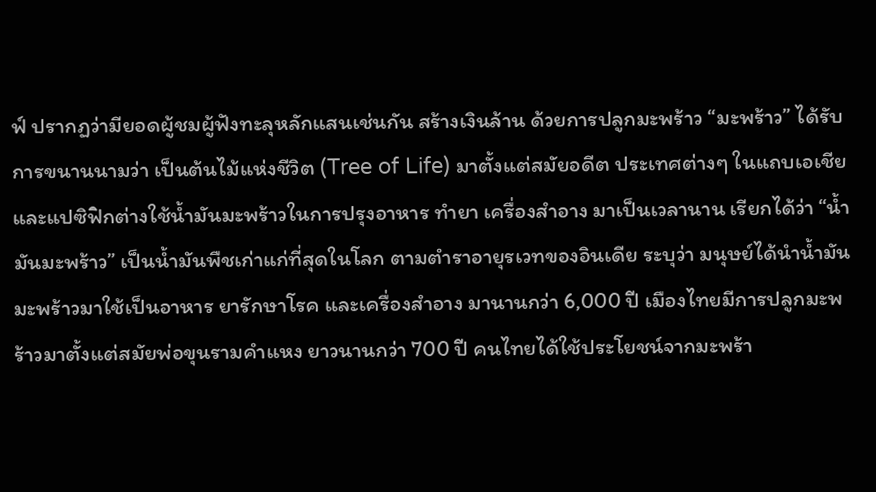ฟ์ ปรากฏว่ามียอดผู้ชมผู้ฟังทะลุหลักแสนเช่นกัน สร้างเงินล้าน ด้วยการปลูกมะพร้าว “มะพร้าว” ได้รับการขนานนามว่า เป็นต้นไม้แห่งชีวิต (Tree of Life) มาตั้งแต่สมัยอดีต ประเทศต่างๆ ในแถบเอเชียและแปซิฟิกต่างใช้น้ำมันมะพร้าวในการปรุงอาหาร ทำยา เครื่องสำอาง มาเป็นเวลานาน เรียกได้ว่า “น้ำมันมะพร้าว” เป็นน้ำมันพืชเก่าแก่ที่สุดในโลก ตามตำราอายุรเวทของอินเดีย ระบุว่า มนุษย์ได้นำน้ำมันมะพร้าวมาใช้เป็นอาหาร ยารักษาโรค และเครื่องสำอาง มานานกว่า 6,000 ปี เมืองไทยมีการปลูกมะพร้าวมาตั้งแต่สมัยพ่อขุนรามคำแหง ยาวนานกว่า 700 ปี คนไทยได้ใช้ประโยชน์จากมะพร้า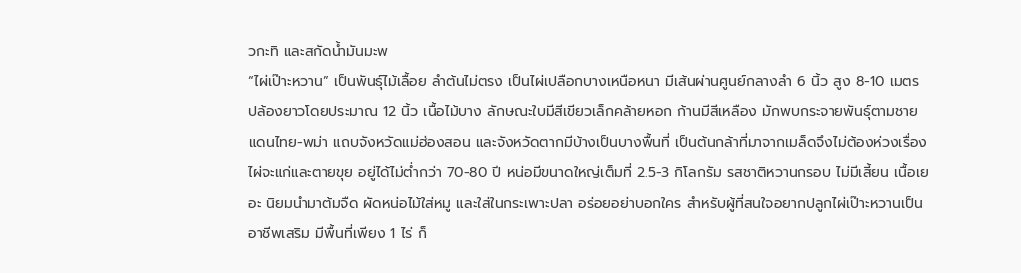วกะทิ และสกัดน้ำมันมะพ
“ไผ่เป๊าะหวาน” เป็นพันธุ์ไม้เลื้อย ลำต้นไม่ตรง เป็นไผ่เปลือกบางเหนือหนา มีเส้นผ่านศูนย์กลางลำ 6 นิ้ว สูง 8-10 เมตร ปล้องยาวโดยประมาณ 12 นิ้ว เนื้อไม้บาง ลักษณะใบมีสีเขียวเล็กคล้ายหอก ก้านมีสีเหลือง มักพบกระจายพันธุ์ตามชายแดนไทย-พม่า แถบจังหวัดแม่ฮ่องสอน และจังหวัดตากมีบ้างเป็นบางพื้นที่ เป็นต้นกล้าที่มาจากเมล็ดจึงไม่ต้องห่วงเรื่องไผ่จะแก่และตายขุย อยู่ได้ไม่ต่ำกว่า 70-80 ปี หน่อมีขนาดใหญ่เต็มที่ 2.5-3 กิโลกรัม รสชาติหวานกรอบ ไม่มีเสี้ยน เนื้อเยอะ นิยมนำมาต้มจืด ผัดหน่อไม้ใส่หมู และใส่ในกระเพาะปลา อร่อยอย่าบอกใคร สำหรับผู้ที่สนใจอยากปลูกไผ่เป๊าะหวานเป็นอาชีพเสริม มีพื้นที่เพียง 1 ไร่ ก็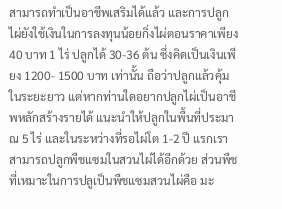สามารถทำเป็นอาชีพเสริมได้แล้ว และการปลูกไผ่ยังใช้เงินในการลงทุนน้อยกิ่งไผ่ตอนราคาเพียง 40 บาท 1 ไร่ ปลูกได้ 30-36 ต้น ซึ่งคิดเป็นเงินเพียง 1200- 1500 บาท เท่านั้น ถือว่าปลูกแล้วคุ้มในระยะยาว แต่หากท่านใดอยากปลูกไผ่เป็นอาชีพหลักสร้างรายได้ แนะนำให้ปลูกในพื้นที่ประมาณ 5 ไร่ และในระหว่างที่รอไผ่โต 1-2 ปี แรกเราสามารถปลูกพืชแซมในสวนไผ่ได้อีกด้วย ส่วนพืชที่เหมาะในการปลูเป็นพืชแซมสวนไผ่คือ มะ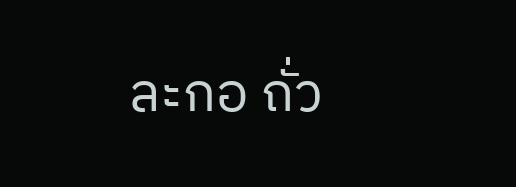ละกอ ถั่ว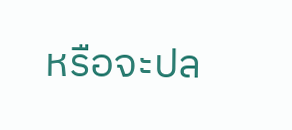หรือจะปล